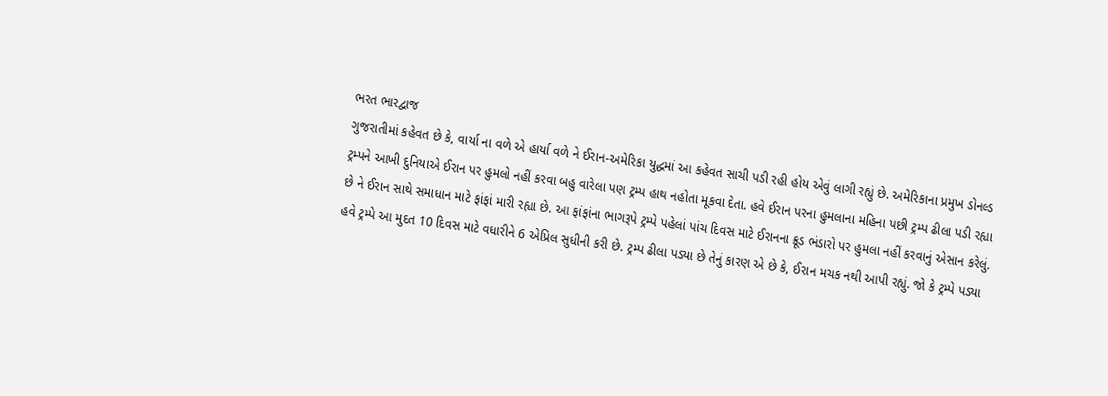ભરત ભારદ્વાજ
ગુજરાતીમાં કહેવત છે કે, વાર્યા ના વળે એ હાર્યા વળે ને ઈરાન-અમેરિકા યુદ્ધમાં આ કહેવત સાચી પડી રહી હોય એવું લાગી રહ્યું છે. અમેરિકાના પ્રમુખ ડોનલ્ડ ટ્રમ્પને આખી દુનિયાએ ઈરાન પર હુમલો નહીં કરવા બહુ વારેલા પણ ટ્રમ્પ હાથ નહોતા મૂકવા દેતા. હવે ઈરાન પરના હુમલાના મહિના પછી ટ્રમ્પ ઢીલા પડી રહ્યા છે ને ઈરાન સાથે સમાધાન માટે ફાંફાં મારી રહ્યા છે. આ ફાંફાંના ભાગરૂપે ટ્રમ્પે પહેલાં પાંચ દિવસ માટે ઈરાનના ક્રૂડ ભંડારો પર હુમલા નહીં કરવાનું એસાન કરેલું.
હવે ટ્રમ્પે આ મુદત 10 દિવસ માટે વધારીને 6 એપ્રિલ સુધીની કરી છે. ટ્રમ્પ ઢીલા પડ્યા છે તેનું કારણ એ છે કે, ઈરાન મચક નથી આપી રહ્યું. જો કે ટ્રમ્પે પડ્યા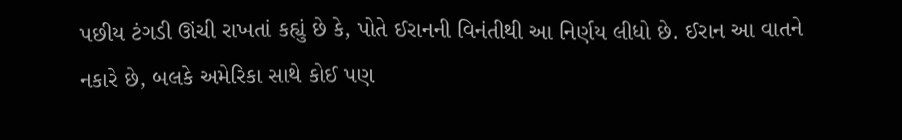પછીય ટંગડી ઊંચી રાખતાં કહ્યું છે કે, પોતે ઈરાનની વિનંતીથી આ નિર્ણય લીધો છે. ઈરાન આ વાતને નકારે છે, બલકે અમેરિકા સાથે કોઈ પણ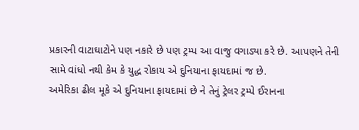પ્રકારની વાટાઘાટોને પણ નકારે છે પણ ટ્રમ્પ આ વાજુ વગાડ્યા કરે છે. આપણને તેની સામે વાંધો નથી કેમ કે યુદ્ધ રોકાય એ દુનિયાના ફાયદામાં જ છે.
અમેરિકા ઢીલ મૂકે એ દુનિયાના ફાયદામાં છે ને તેનું ટ્રેલર ટ્રમ્પે ઈરાનના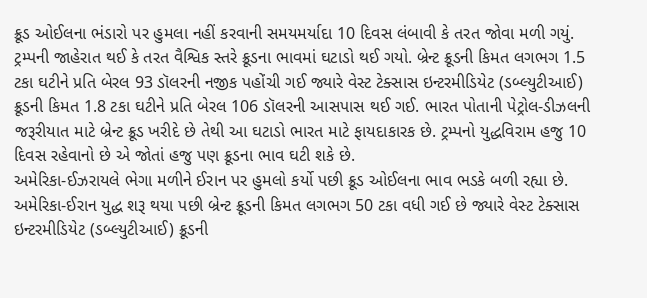ક્રૂડ ઓઈલના ભંડારો પર હુમલા નહીં કરવાની સમયમર્યાદા 10 દિવસ લંબાવી કે તરત જોવા મળી ગયું. ટ્રમ્પની જાહેરાત થઈ કે તરત વૈશ્વિક સ્તરે ક્રૂડના ભાવમાં ઘટાડો થઈ ગયો. બ્રેન્ટ ક્રૂડની કિમત લગભગ 1.5 ટકા ઘટીને પ્રતિ બેરલ 93 ડૉલરની નજીક પહોંચી ગઈ જ્યારે વેસ્ટ ટેક્સાસ ઇન્ટરમીડિયેટ (ડબ્લ્યુટીઆઈ) ક્રૂડની કિમત 1.8 ટકા ઘટીને પ્રતિ બેરલ 106 ડૉલરની આસપાસ થઈ ગઈ. ભારત પોતાની પેટ્રોલ-ડીઝલની જરૂરીયાત માટે બ્રેન્ટ ક્રૂડ ખરીદે છે તેથી આ ઘટાડો ભારત માટે ફાયદાકારક છે. ટ્રમ્પનો યુદ્ધવિરામ હજુ 10 દિવસ રહેવાનો છે એ જોતાં હજુ પણ ક્રૂડના ભાવ ઘટી શકે છે.
અમેરિકા-ઈઝરાયલે ભેગા મળીને ઈરાન પર હુમલો કર્યો પછી ક્રૂડ ઓઈલના ભાવ ભડકે બળી રહ્યા છે. અમેરિકા-ઈરાન યુદ્ધ શરૂ થયા પછી બ્રેન્ટ ક્રૂડની કિમત લગભગ 50 ટકા વધી ગઈ છે જ્યારે વેસ્ટ ટેક્સાસ ઇન્ટરમીડિયેટ (ડબ્લ્યુટીઆઈ) ક્રૂડની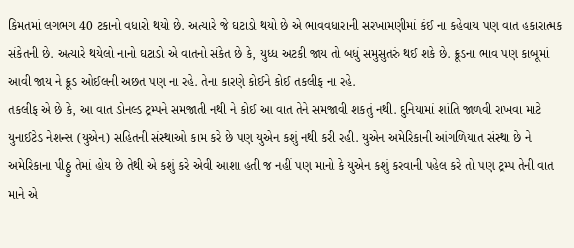કિમતમાં લગભગ 40 ટકાનો વધારો થયો છે. અત્યારે જે ઘટાડો થયો છે એ ભાવવધારાની સરખામણીમાં કંઈ ના કહેવાય પણ વાત હકારાત્મક સંકેતની છે. અત્યારે થયેલો નાનો ઘટાડો એ વાતનો સંકેત છે કે, યુધ્ધ અટકી જાય તો બધું સમુસુતરું થઈ શકે છે. ક્રૂડના ભાવ પણ કાબૂમાં આવી જાય ને ક્રૂડ ઓઈલની અછત પણ ના રહે. તેના કારણે કોઈને કોઈ તકલીફ ના રહે.
તકલીફ એ છે કે, આ વાત ડોનલ્ડ ટ્રમ્પને સમજાતી નથી ને કોઈ આ વાત તેને સમજાવી શકતું નથી. દુનિયામાં શાંતિ જાળવી રાખવા માટે યુનાઈટેડ નેશન્સ (યુએન) સહિતની સંસ્થાઓ કામ કરે છે પણ યુએન કશું નથી કરી રહી. યુએન અમેરિકાની આંગળિયાત સંસ્થા છે ને અમેરિકાના પીઠ્ઠુ તેમાં હોય છે તેથી એ કશું કરે એવી આશા હતી જ નહીં પણ માનો કે યુએન કશું કરવાની પહેલ કરે તો પણ ટ્રમ્પ તેની વાત માને એ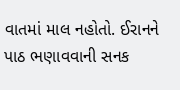વાતમાં માલ નહોતો. ઈરાનને પાઠ ભણાવવાની સનક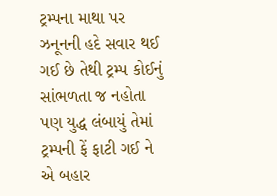ટ્રમ્પના માથા પર ઝનૂનની હદે સવાર થઈ ગઈ છે તેથી ટ્રમ્પ કોઈનું સાંભળતા જ નહોતા પણ યુદ્ધ લંબાયું તેમાં ટ્રમ્પની ફેં ફાટી ગઈ ને એ બહાર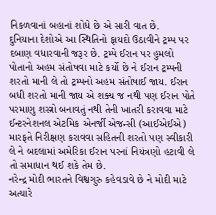નિકળવાનાં બહાનાં શોધે છે એ સારી વાત છે.
દુનિયાના દેશોએ આ સ્થિતિનો ફાયદો ઉઠાવીને ટ્રમ્પ પર દબાણ વધારવાની જરૂર છે. ટ્રમ્પે ઈરાન પર હુમલો પોતાનો અહમ સંતોષવા માટે કર્યો છે ને ઈરાન ટ્રમ્પની શરતો માની લે તો ટ્રમ્પનો અહમ સંતોષાઈ જાય. ઈરાન બધી શરતો માની જાય એ શક્ય જ નથી પણ ઈરાન પોતે પરમાણુ શસ્ત્રો બનાવતું નથી તેની ખાતરી કરાવવા માટે ઈન્ટરનેશનલ એટમિક એનર્જી એજન્સી (આઈએઈએ) મારફતે નિરીક્ષણ કરાવવા સહિતની શરતો પણ સ્વીકારી લે ને બદલામાં અમેરિકા ઈરાન પરનાં નિયંત્રણો હટાવી લે તો સમાધાન થઈ શકે તેમ છે.
નરેન્દ્ર મોદી ભારતને વિશ્વગુરુ કહેવડાવે છે ને મોદી માટે અત્યારે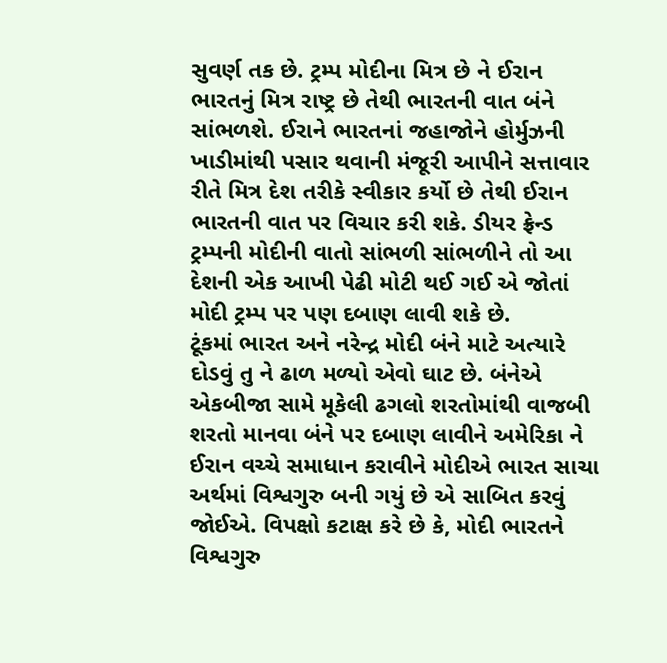સુવર્ણ તક છે. ટ્રમ્પ મોદીના મિત્ર છે ને ઈરાન ભારતનું મિત્ર રાષ્ટ્ર છે તેથી ભારતની વાત બંને સાંભળશે. ઈરાને ભારતનાં જહાજોને હોર્મુઝની ખાડીમાંથી પસાર થવાની મંજૂરી આપીને સત્તાવાર રીતે મિત્ર દેશ તરીકે સ્વીકાર કર્યો છે તેથી ઈરાન ભારતની વાત પર વિચાર કરી શકે. ડીયર ફ્રેન્ડ ટ્રમ્પની મોદીની વાતો સાંભળી સાંભળીને તો આ દેશની એક આખી પેઢી મોટી થઈ ગઈ એ જોતાં મોદી ટ્રમ્પ પર પણ દબાણ લાવી શકે છે.
ટૂંકમાં ભારત અને નરેન્દ્ર મોદી બંને માટે અત્યારે દોડવું તુ ને ઢાળ મળ્યો એવો ઘાટ છે. બંનેએ એકબીજા સામે મૂકેલી ઢગલો શરતોમાંથી વાજબી શરતો માનવા બંને પર દબાણ લાવીને અમેરિકા ને ઈરાન વચ્ચે સમાધાન કરાવીને મોદીએ ભારત સાચા અર્થમાં વિશ્વગુરુ બની ગયું છે એ સાબિત કરવું જોઈએ. વિપક્ષો કટાક્ષ કરે છે કે, મોદી ભારતને વિશ્વગુરુ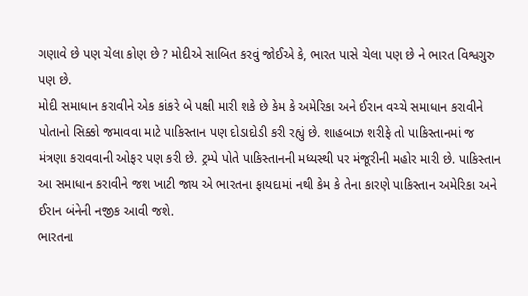ગણાવે છે પણ ચેલા કોણ છે ? મોદીએ સાબિત કરવું જોઈએ કે, ભારત પાસે ચેલા પણ છે ને ભારત વિશ્વગુરુ પણ છે.
મોદી સમાધાન કરાવીને એક કાંકરે બે પક્ષી મારી શકે છે કેમ કે અમેરિકા અને ઈરાન વચ્ચે સમાધાન કરાવીને પોતાનો સિક્કો જમાવવા માટે પાકિસ્તાન પણ દોડાદોડી કરી રહ્યું છે. શાહબાઝ શરીફે તો પાકિસ્તાનમાં જ મંત્રણા કરાવવાની ઓફર પણ કરી છે. ટ્રમ્પે પોતે પાકિસ્તાનની મધ્યસ્થી પર મંજૂરીની મહોર મારી છે. પાકિસ્તાન આ સમાધાન કરાવીને જશ ખાટી જાય એ ભારતના ફાયદામાં નથી કેમ કે તેના કારણે પાકિસ્તાન અમેરિકા અને ઈરાન બંનેની નજીક આવી જશે.
ભારતના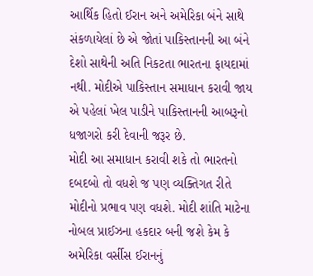આર્થિક હિતો ઈરાન અને અમેરિકા બંને સાથે સંકળાયેલાં છે એ જોતાં પાકિસ્તાનની આ બંને દેશો સાથેની અતિ નિકટતા ભારતના ફાયદામાં નથી. મોદીએ પાકિસ્તાન સમાધાન કરાવી જાય એ પહેલાં ખેલ પાડીને પાકિસ્તાનની આબરૂનો ધજાગરો કરી દેવાની જરૂર છે.
મોદી આ સમાધાન કરાવી શકે તો ભારતનો દબદબો તો વધશે જ પણ વ્યક્તિગત રીતે મોદીનો પ્રભાવ પણ વધશે. મોદી શાંતિ માટેના નોબલ પ્રાઈઝના હકદાર બની જશે કેમ કે અમેરિકા વર્સીસ ઈરાનનું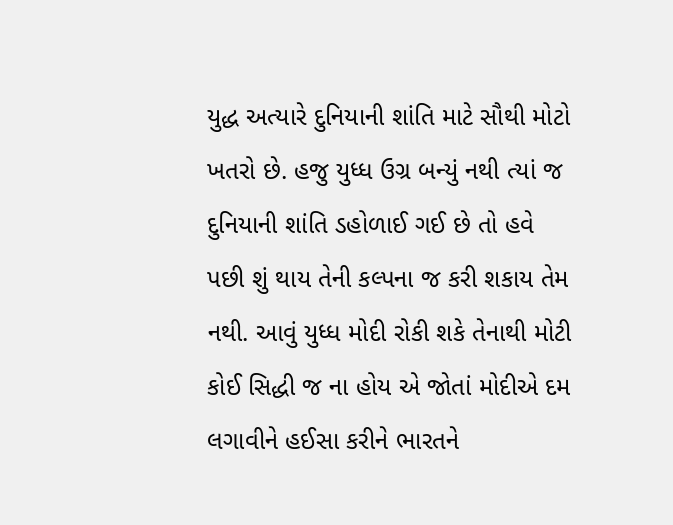યુદ્ધ અત્યારે દુનિયાની શાંતિ માટે સૌથી મોટો ખતરો છે. હજુ યુધ્ધ ઉગ્ર બન્યું નથી ત્યાં જ દુનિયાની શાંતિ ડહોળાઈ ગઈ છે તો હવે પછી શું થાય તેની કલ્પના જ કરી શકાય તેમ નથી. આવું યુધ્ધ મોદી રોકી શકે તેનાથી મોટી કોઈ સિદ્ધી જ ના હોય એ જોતાં મોદીએ દમ લગાવીને હઈસા કરીને ભારતને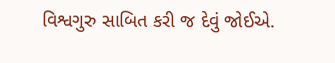વિશ્વગુરુ સાબિત કરી જ દેવું જોઈએ.